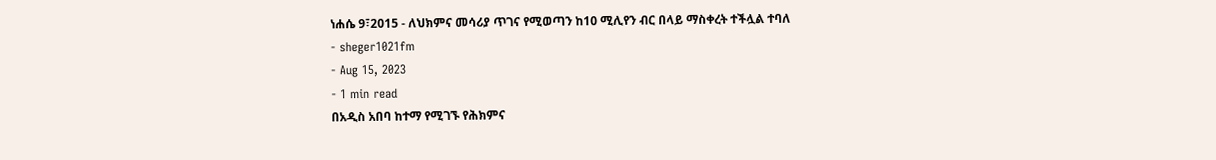ነሐሴ 9፣2015 - ለህክምና መሳሪያ ጥገና የሚወጣን ከ10 ሚሊየን ብር በላይ ማስቀረት ተችሏል ተባለ
- sheger1021fm
- Aug 15, 2023
- 1 min read
በአዲስ አበባ ከተማ የሚገኙ የሕክምና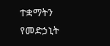ተቋማትን የመድኃኒት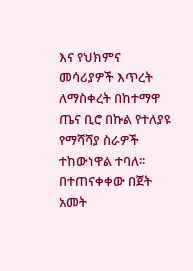እና የህክምና መሳሪያዎች እጥረት ለማስቀረት በከተማዋ ጤና ቢሮ በኩል የተለያዩ የማሻሻያ ስራዎች ተከውነዋል ተባለ፡፡
በተጠናቀቀው በጀት አመት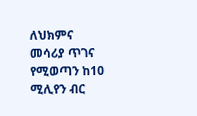ለህክምና መሳሪያ ጥገና የሚወጣን ከ10 ሚሊየን ብር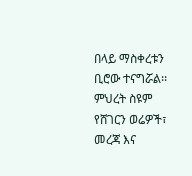በላይ ማስቀረቱን ቢሮው ተናግሯል፡፡
ምህረት ስዩም
የሸገርን ወሬዎች፣ መረጃ እና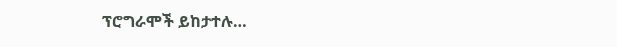ፕሮግራሞች ይከታተሉ…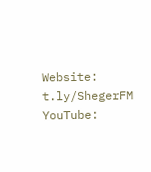Website: t.ly/ShegerFM
YouTube: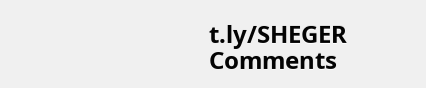t.ly/SHEGER
Comments